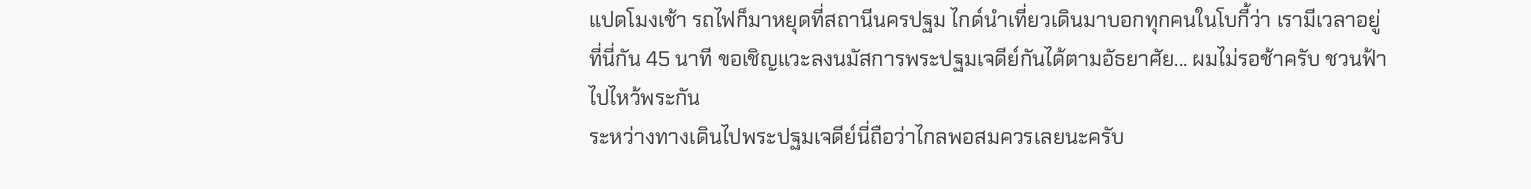แปดโมงเช้า รถไฟก็มาหยุดที่สถานีนครปฐม ไกด์นำเที่ยวเดินมาบอกทุกคนในโบกี้ว่า เรามีเวลาอยู่ที่นี่กัน 45 นาที ขอเชิญแวะลงนมัสการพระปฐมเจดีย์กันได้ตามอัธยาศัย... ผมไม่รอช้าครับ ชวนฟ้าไปไหว้พระกัน
ระหว่างทางเดินไปพระปฐมเจดีย์นี่ถือว่าไกลพอสมควรเลยนะครับ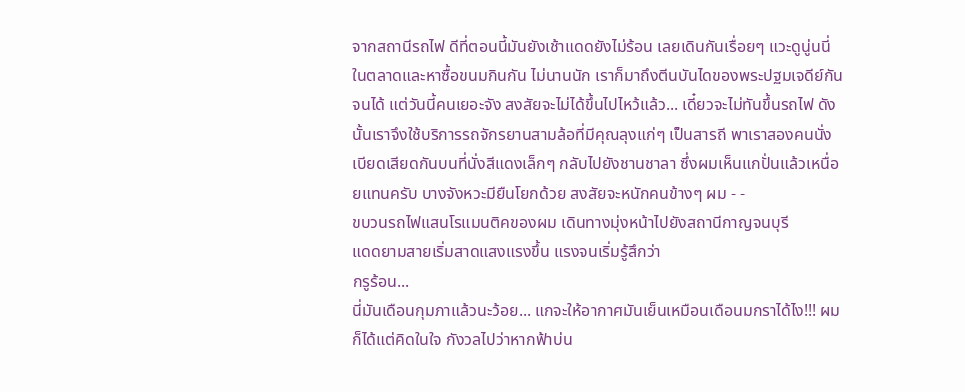จากสถานีรถไฟ ดีที่ตอนนี้มันยังเช้าแดดยังไม่ร้อน เลยเดินกันเรื่อยๆ แวะดูนู่นนี่ในตลาดและหาซื้อขนมกินกัน ไม่นานนัก เราก็มาถึงตีนบันไดของพระปฐมเจดีย์กันจนได้ แต่วันนี้คนเยอะจัง สงสัยจะไม่ได้ขึ้นไปไหว้แล้ว... เดี๋ยวจะไม่ทันขึ้นรถไฟ ดังนั้นเราจึงใช้บริการรถจักรยานสามล้อที่มีคุณลุงแก่ๆ เป็นสารถี พาเราสองคนนั่งเบียดเสียดกันบนที่นั่งสีแดงเล็กๆ กลับไปยังชานชาลา ซึ่งผมเห็นแกปั่นแล้วเหนื่อยแทนครับ บางจังหวะมียืนโยกด้วย สงสัยจะหนักคนข้างๆ ผม - -
ขบวนรถไฟแสนโรแมนติคของผม เดินทางมุ่งหน้าไปยังสถานีกาญจนบุรี
แดดยามสายเริ่มสาดแสงแรงขึ้น แรงจนเริ่มรู้สึกว่า
กรูร้อน...
นี่มันเดือนกุมภาแล้วนะว้อย... แกจะให้อากาศมันเย็นเหมือนเดือนมกราได้ไง!!! ผมก็ได้แต่คิดในใจ กังวลไปว่าหากฟ้าบ่น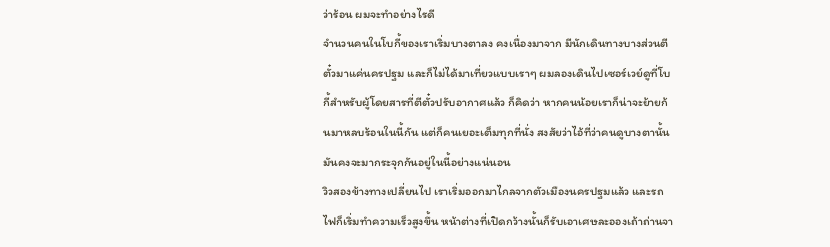ว่าร้อน ผมจะทำอย่างไรดี
จำนวนคนในโบกี้ของเราเริ่มบางตาลง คงเนื่องมาจาก มีนักเดินทางบางส่วนตีตั๋วมาแค่นครปฐม และก็ไม่ได้มาเที่ยวแบบเราๆ ผมลองเดินไปเซอร์เวย์ดูที่โบกี้สำหรับผู้โดยสารที่ตีตั๋วปรับอากาศแล้ว ก็คิดว่า หากคนน้อยเราก็น่าจะย้ายก้นมาหลบร้อนในนี้กัน แต่ก็คนเยอะเต็มทุกที่นั่ง สงสัยว่าไอ้ที่ว่าคนดูบางตานั้น มันคงจะมากระจุกกันอยู่ในนี้อย่างแน่นอน
วิวสองข้างทางเปลี่ยนไป เราเริ่มออกมาไกลจากตัวเมืองนครปฐมแล้ว และรถไฟก็เริ่มทำความเร็วสูงขึ้น หน้าต่างที่เปิดกว้างนั้นก็รับเอาเศษละอองเถ้าถ่านจา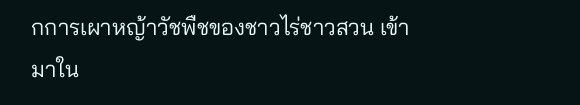กการเผาหญ้าวัชพืชของชาวไร่ชาวสวน เข้ามาใน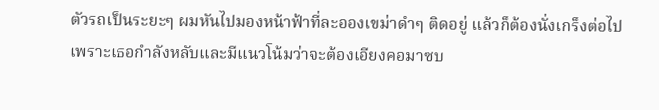ตัวรถเป็นระยะๆ ผมหันไปมองหน้าฟ้าที่ละอองเขม่าดำๆ ติดอยู่ แล้วก็ต้องนั่งเกร็งต่อไป เพราะเธอกำลังหลับและมีแนวโน้มว่าจะต้องเอียงคอมาซบ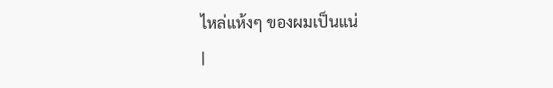ไหล่แห้งๆ ของผมเป็นแน่
|